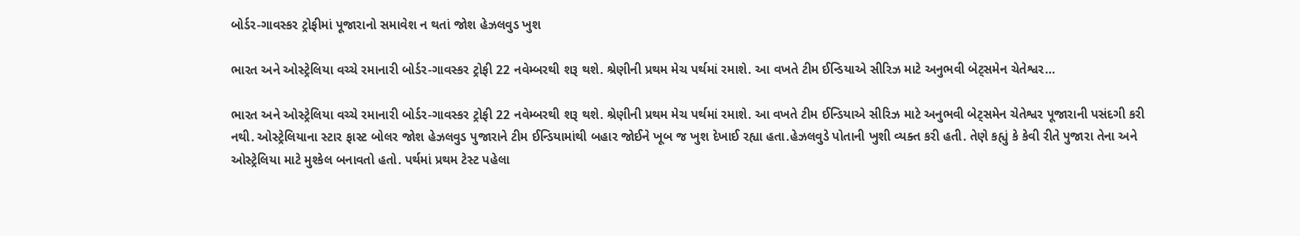બોર્ડર-ગાવસ્કર ટ્રોફીમાં પૂજારાનો સમાવેશ ન થતાં જોશ હેઝલવુડ ખુશ

ભારત અને ઓસ્ટ્રેલિયા વચ્ચે રમાનારી બોર્ડર-ગાવસ્કર ટ્રોફી 22 નવેમ્બરથી શરૂ થશે. શ્રેણીની પ્રથમ મેચ પર્થમાં રમાશે. આ વખતે ટીમ ઈન્ડિયાએ સીરિઝ માટે અનુભવી બેટ્સમેન ચેતેશ્વર…

ભારત અને ઓસ્ટ્રેલિયા વચ્ચે રમાનારી બોર્ડર-ગાવસ્કર ટ્રોફી 22 નવેમ્બરથી શરૂ થશે. શ્રેણીની પ્રથમ મેચ પર્થમાં રમાશે. આ વખતે ટીમ ઈન્ડિયાએ સીરિઝ માટે અનુભવી બેટ્સમેન ચેતેશ્વર પૂજારાની પસંદગી કરી નથી. ઓસ્ટ્રેલિયાના સ્ટાર ફાસ્ટ બોલર જોશ હેઝલવુડ પુજારાને ટીમ ઈન્ડિયામાંથી બહાર જોઈને ખૂબ જ ખુશ દેખાઈ રહ્યા હતા.હેઝલવુડે પોતાની ખુશી વ્યક્ત કરી હતી. તેણે કહ્યું કે કેવી રીતે પુજારા તેના અને ઓસ્ટ્રેલિયા માટે મુશ્કેલ બનાવતો હતો. પર્થમાં પ્રથમ ટેસ્ટ પહેલા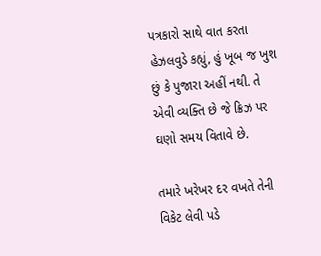પત્રકારો સાથે વાત કરતા હેઝલવુડે કહ્યું, હું ખૂબ જ ખુશ છું કે પુજારા અહીં નથી. તે એવી વ્યક્તિ છે જે ક્રિઝ પર ઘણો સમય વિતાવે છે.

તમારે ખરેખર દર વખતે તેની વિકેટ લેવી પડે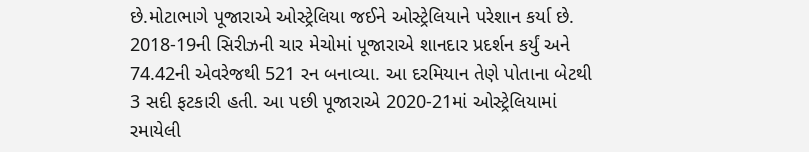છે.મોટાભાગે પૂજારાએ ઓસ્ટ્રેલિયા જઈને ઓસ્ટ્રેલિયાને પરેશાન કર્યા છે. 2018-19ની સિરીઝની ચાર મેચોમાં પૂજારાએ શાનદાર પ્રદર્શન કર્યું અને 74.42ની એવરેજથી 521 રન બનાવ્યા. આ દરમિયાન તેણે પોતાના બેટથી 3 સદી ફટકારી હતી. આ પછી પૂજારાએ 2020-21માં ઓસ્ટ્રેલિયામાં રમાયેલી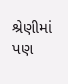શ્રેણીમાં પણ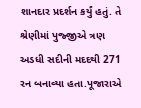શાનદાર પ્રદર્શન કર્યું હતું. તે શ્રેણીમાં પુજ્જીએ ત્રણ અડધી સદીની મદદથી 271 રન બનાવ્યા હતા.પૂજારાએ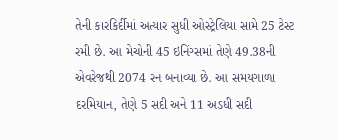તેની કારકિર્દીમાં અત્યાર સુધી ઓસ્ટ્રેલિયા સામે 25 ટેસ્ટ રમી છે. આ મેચોની 45 ઇનિંગ્સમાં તેણે 49.38ની એવરેજથી 2074 રન બનાવ્યા છે. આ સમયગાળા દરમિયાન, તેણે 5 સદી અને 11 અડધી સદી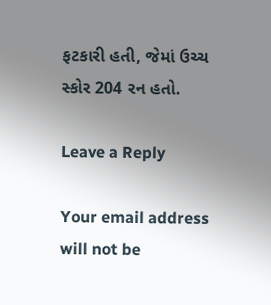ફટકારી હતી, જેમાં ઉચ્ચ સ્કોર 204 રન હતો.

Leave a Reply

Your email address will not be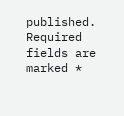published. Required fields are marked *